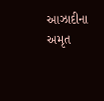આઝાદીના અમૃત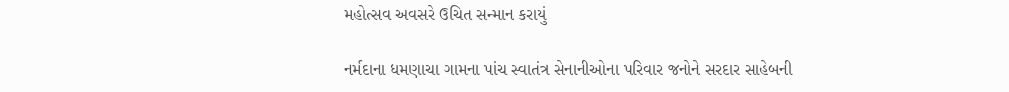મહોત્સવ અવસરે ઉચિત સન્માન કરાયું

નર્મદાના ધમણાચા ગામના પાંચ સ્વાતંત્ર સેનાનીઓના પરિવાર જનોને સરદાર સાહેબની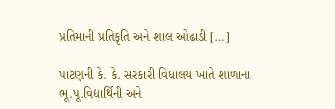પ્રતિમાની પ્રતિકૃતિ અને શાલ ઓઢાડી […]

પાટણની કે. કે. સરકારી વિધાલય ખાતે શાળાના ભૂ.પૂ.વિદ્યાર્થિની અને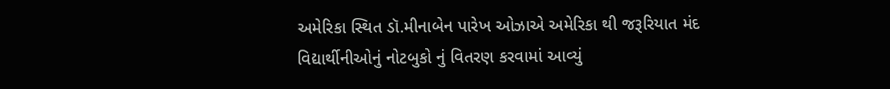અમેરિકા સ્થિત ડૉ.મીનાબેન પારેખ ઓઝાએ અમેરિકા થી જરૂરિયાત મંદ વિદ્યાર્થીનીઓનું નોટબુકો નું વિતરણ કરવામાં આવ્યું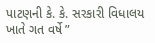પાટણની કે. કે. સરકારી વિધાલય ખાતે ગત વર્ષે ”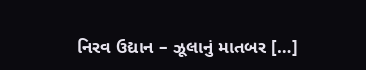નિરવ ઉદ્યાન – ઝૂલાનું માતબર […]